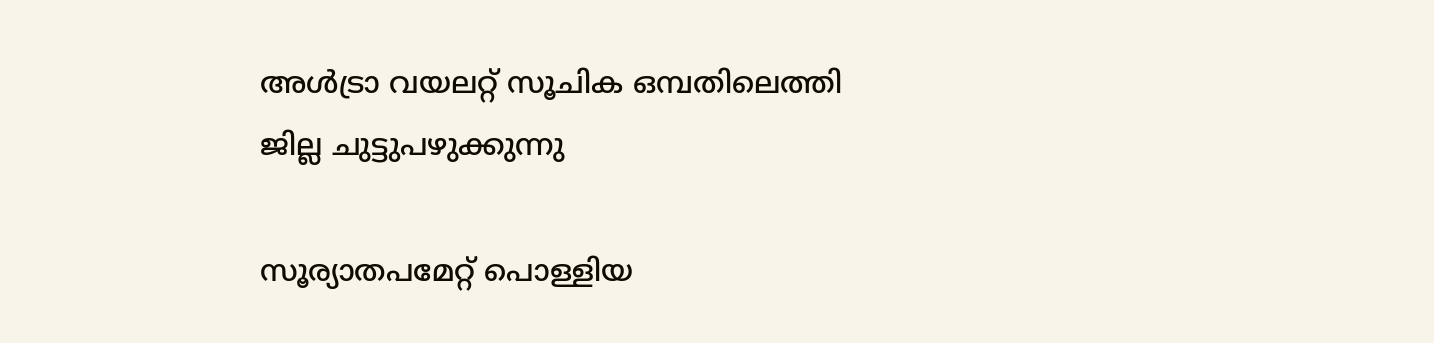അൾട്രാ വയലറ്റ് സൂചിക ഒമ്പതിലെത്തി
ജില്ല ചുട്ടുപഴുക്കുന്നു

സൂര്യാതപമേറ്റ് പൊള്ളിയ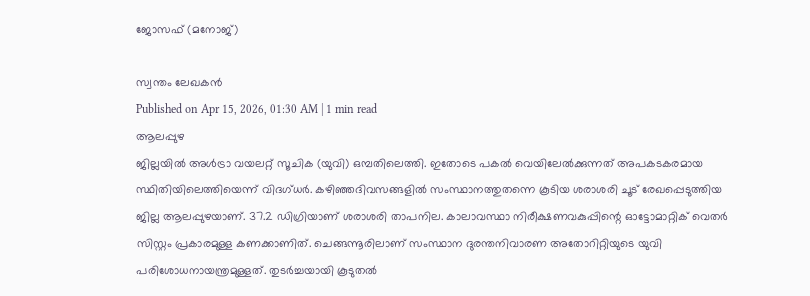ജോസഫ് (മനോജ്)

സ്വന്തം ലേഖകൻ
Published on Apr 15, 2026, 01:30 AM | 1 min read
ആലപ്പുഴ
ജില്ലയിൽ അൾട്രാ വയലറ്റ് സൂചിക (യുവി) ഒമ്പതിലെത്തി. ഇതോടെ പകൽ വെയിലേൽക്കുന്നത് അപകടകരമായ സ്ഥിതിയിലെത്തിയെന്ന് വിദഗ്ധർ. കഴിഞ്ഞദിവസങ്ങളിൽ സംസ്ഥാനത്തുതന്നെ കൂടിയ ശരാശരി ചൂട് രേഖപ്പെടുത്തിയ ജില്ല ആലപ്പുഴയാണ്. 37.2 ഡിഗ്രിയാണ് ശരാശരി താപനില. കാലാവസ്ഥാ നിരീക്ഷണവകുപ്പിന്റെ ഓട്ടോമാറ്റിക് വെതർ സിസ്റ്റം പ്രകാരമുള്ള കണക്കാണിത്. ചെങ്ങന്നൂരിലാണ് സംസ്ഥാന ദുരന്തനിവാരണ അതോറിറ്റിയുടെ യുവി പരിശോധനായന്ത്രമുള്ളത്. തുടർച്ചയായി കൂടുതൽ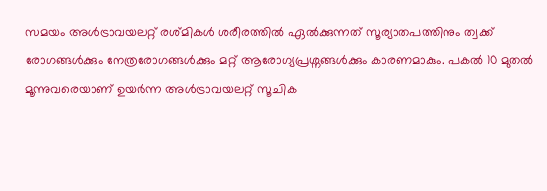സമയം അൾട്രാവയലറ്റ് രശ്മികൾ ശരീരത്തിൽ ഏൽക്കുന്നത് സൂര്യാതപത്തിനും ത്വക്ക് രോഗങ്ങൾക്കും നേത്രരോഗങ്ങൾക്കും മറ്റ് ആരോഗ്യപ്രശ്നങ്ങൾക്കും കാരണമാകും. പകൽ 10 മുതൽ മൂന്നുവരെയാണ് ഉയർന്ന അൾട്രാവയലറ്റ് സൂചിക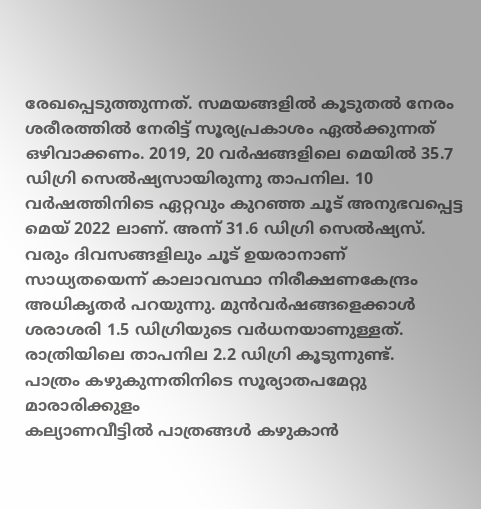രേഖപ്പെടുത്തുന്നത്. സമയങ്ങളിൽ കൂടുതൽ നേരം ശരീരത്തിൽ നേരിട്ട് സൂര്യപ്രകാശം ഏൽക്കുന്നത് ഒഴിവാക്കണം. 2019, 20 വർഷങ്ങളിലെ മെയിൽ 35.7 ഡിഗ്രി സെൽഷ്യസായിരുന്നു താപനില. 10 വർഷത്തിനിടെ ഏറ്റവും കുറഞ്ഞ ചൂട് അനുഭവപ്പെട്ട മെയ് 2022 ലാണ്. അന്ന് 31.6 ഡിഗ്രി സെൽഷ്യസ്. വരും ദിവസങ്ങളിലും ചൂട് ഉയരാനാണ് സാധ്യതയെന്ന് കാലാവസ്ഥാ നിരീക്ഷണകേന്ദ്രം അധികൃതർ പറയുന്നു. മുൻവർഷങ്ങളെക്കാൾ ശരാശരി 1.5 ഡിഗ്രിയുടെ വർധനയാണുള്ളത്. രാത്രിയിലെ താപനില 2.2 ഡിഗ്രി കൂടുന്നുണ്ട്.
പാത്രം കഴുകുന്നതിനിടെ സൂര്യാതപമേറ്റു
മാരാരിക്കുളം
കല്യാണവീട്ടിൽ പാത്രങ്ങൾ കഴുകാൻ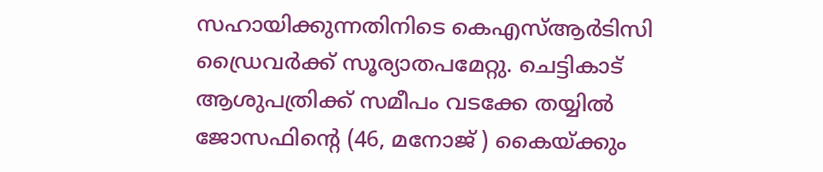സഹായിക്കുന്നതിനിടെ കെഎസ്ആർടിസി ഡ്രൈവർക്ക് സൂര്യാതപമേറ്റു. ചെട്ടികാട് ആശുപത്രിക്ക് സമീപം വടക്കേ തയ്യിൽ ജോസഫിന്റെ (46, മനോജ് ) കൈയ്ക്കും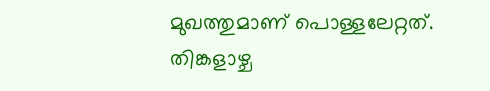മുഖത്തുമാണ് പൊള്ളലേറ്റത്. തിങ്കളാഴ്ച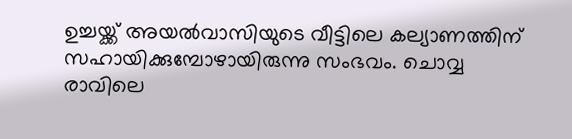ഉച്ചയ്ക്ക് അയൽവാസിയുടെ വീട്ടിലെ കല്യാണത്തിന് സഹായിക്കുമ്പോഴായിരുന്നു സംഭവം. ചൊവ്വ രാവിലെ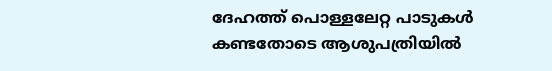ദേഹത്ത് പൊള്ളലേറ്റ പാടുകൾ കണ്ടതോടെ ആശുപത്രിയിൽ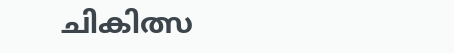ചികിത്സ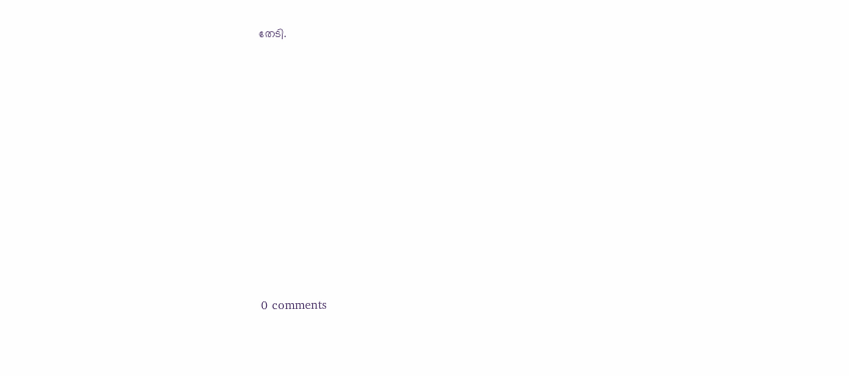തേടി.










0 comments